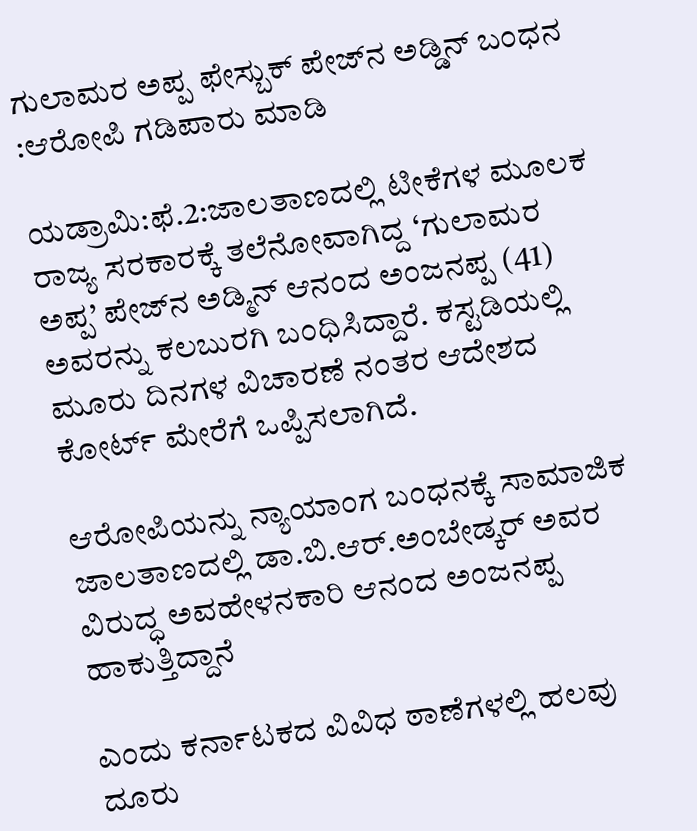ಗುಲಾಮರ ಅಪ್ಪ ಫೇಸ್ಬುಕ್ ಪೇಜ್‍ನ ಅಡ್ಡಿನ್ ಬಂಧನ :ಆರೋಪಿ ಗಡಿಪಾರು ಮಾಡಿ

ಯಡ್ರಾಮಿ:ಫೆ.2:ಜಾಲತಾಣದಲ್ಲಿ ಟೀಕೆಗಳ ಮೂಲಕ ರಾಜ್ಯ ಸರಕಾರಕ್ಕೆ ತಲೆನೋವಾಗಿದ್ದ ‘ಗುಲಾಮರ ಅಪ್ಪ’ ಪೇಜ್‍ನ ಅಡ್ಮಿನ್ ಆನಂದ ಅಂಜನಪ್ಪ (41) ಅವರನ್ನು ಕಲಬುರಗಿ ಬಂಧಿಸಿದ್ದಾರೆ. ಕಸ್ಟಡಿಯಲ್ಲಿ ಮೂರು ದಿನಗಳ ವಿಚಾರಣೆ ನಂತರ ಆದೇಶದ ಕೋರ್ಟ್ ಮೇರೆಗೆ ಒಪ್ಪಿಸಲಾಗಿದೆ.

ಆರೋಪಿಯನ್ನು ನ್ಯಾಯಾಂಗ ಬಂಧನಕ್ಕೆ ಸಾಮಾಜಿಕ ಜಾಲತಾಣದಲ್ಲಿ ಡಾ.ಬಿ.ಆರ್.ಅಂಬೇಡ್ಕರ್ ಅವರ ವಿರುದ್ಧ ಅವಹೇಳನಕಾರಿ ಆನಂದ ಅಂಜನಪ್ಪ ಹಾಕುತ್ತಿದ್ದಾನೆ

ಎಂದು ಕರ್ನಾಟಕದ ವಿವಿಧ ಠಾಣೆಗಳಲ್ಲಿ ಹಲವು ದೂರು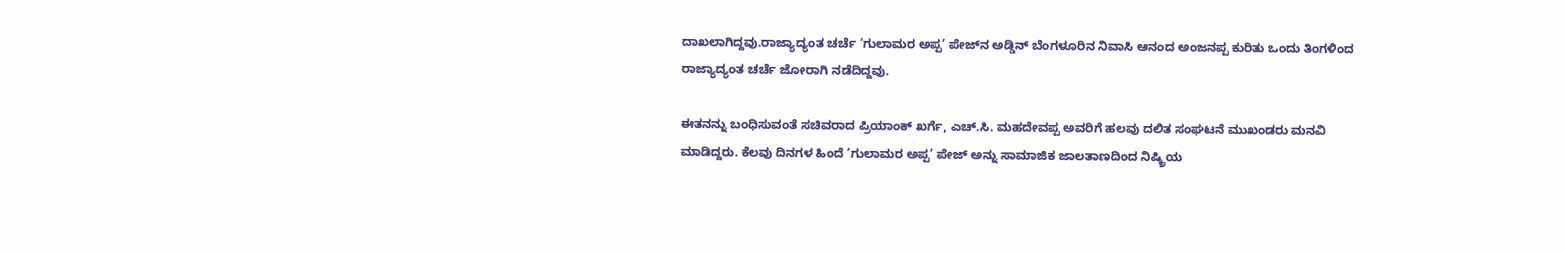ದಾಖಲಾಗಿದ್ದವು.ರಾಜ್ಯಾದ್ಯಂತ ಚರ್ಚೆ ‘ಗುಲಾಮರ ಅಪ್ಪ’ ಪೇಜ್‍ನ ಅಡ್ಡಿನ್ ಬೆಂಗಳೂರಿನ ನಿವಾಸಿ ಆನಂದ ಅಂಜನಪ್ಪ ಕುರಿತು ಒಂದು ತಿಂಗಳಿಂದ ರಾಜ್ಯಾದ್ಯಂತ ಚರ್ಚೆ ಜೋರಾಗಿ ನಡೆದಿದ್ದವು.

ಈತನನ್ನು ಬಂಧಿಸುವಂತೆ ಸಚಿವರಾದ ಪ್ರಿಯಾಂಕ್ ಖರ್ಗೆ, ಎಚ್.ಸಿ. ಮಹದೇವಪ್ಪ ಅವರಿಗೆ ಹಲವು ದಲಿತ ಸಂಘಟನೆ ಮುಖಂಡರು ಮನವಿ ಮಾಡಿದ್ದರು. ಕೆಲವು ದಿನಗಳ ಹಿಂದೆ ‘ಗುಲಾಮರ ಅಪ್ಪ’ ಪೇಜ್ ಅನ್ನು ಸಾಮಾಜಿಕ ಜಾಲತಾಣದಿಂದ ನಿಷ್ಕ್ರಿಯ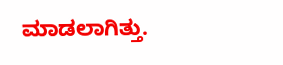ಮಾಡಲಾಗಿತ್ತು.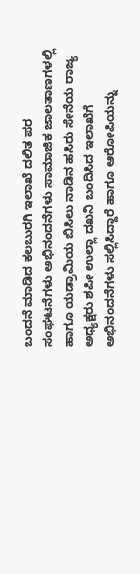ಬಂದನೆ ಮಾಡಿದ ಕಲಬುರಗಿ ಇಲಾಖೆ ದಲಿತ ಪರ ಸಂಘಟನೆಗಳು ಅಭಿನಂದನೆಗಳು ಸಾಮಾಜಿಕ ಜಾಲತಾಣಗಳಲ್ಲಿ ಹಾಗೂ ಯಡ್ರಾಮಿಯ ಬಿಸಿಲು ನಾಡಿನ ಹಸಿರು ಸೇನೆಯ ರಾಜ್ಯ ಅಧ್ಯಕ್ಷರು ಶಪೀ ಉಲ್ಲಾ ದಖನಿ ಬಂದಿಸಿದ ಇಲಾಖೆಗೆ ಅಭಿನಂದನೆಗಳು ಸಲ್ಲಿಸಿದ್ದಾರೆ ಹಾಗೂ ಆರೋಪಿಯನ್ನು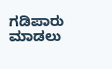ಗಡಿಪಾರು ಮಾಡಲು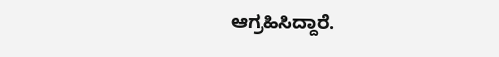ಆಗ್ರಹಿಸಿದ್ದಾರೆ.